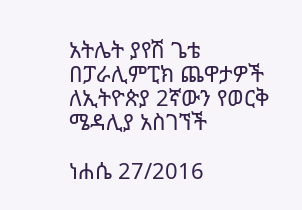አትሌት ያየሽ ጌቴ በፓራሊምፒክ ጨዋታዎች ለኢትዮጵያ 2ኛውን የወርቅ ሜዳሊያ አስገኘች

ነሐሴ 27/2016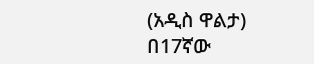(አዲስ ዋልታ) በ17ኛው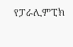የፓራሊምፒክ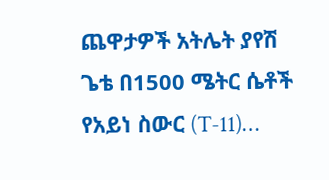ጨዋታዎች አትሌት ያየሽ ጌቴ በ1500 ሜትር ሴቶች የአይነ ስውር (T-11)…